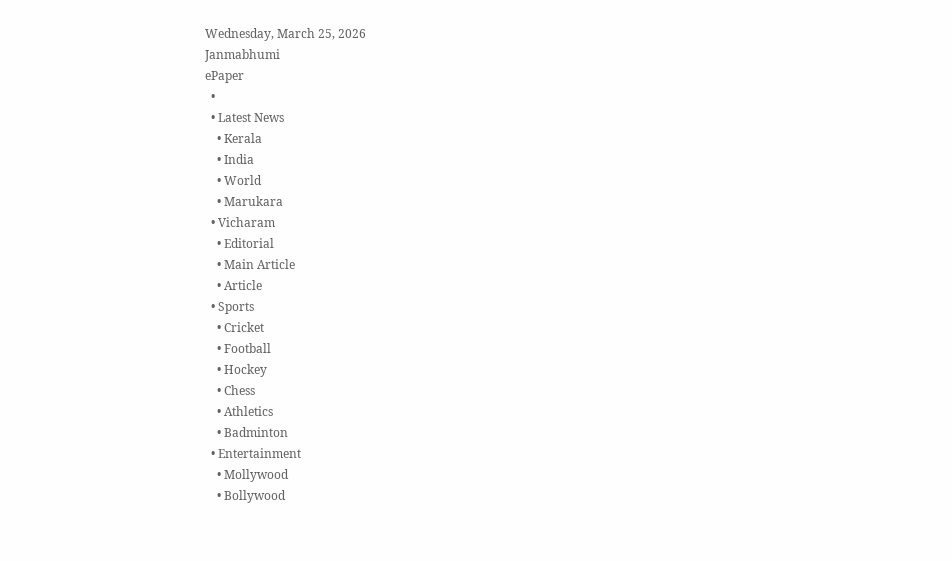Wednesday, March 25, 2026
Janmabhumi
ePaper
  •
  • Latest News
    • Kerala
    • India
    • World
    • Marukara
  • Vicharam
    • Editorial
    • Main Article
    • Article
  • Sports
    • Cricket
    • Football
    • Hockey
    • Chess
    • Athletics
    • Badminton
  • Entertainment
    • Mollywood
    • Bollywood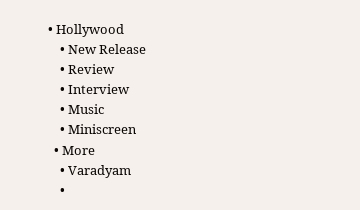• Hollywood
    • New Release
    • Review
    • Interview
    • Music
    • Miniscreen
  • More
    • Varadyam
    •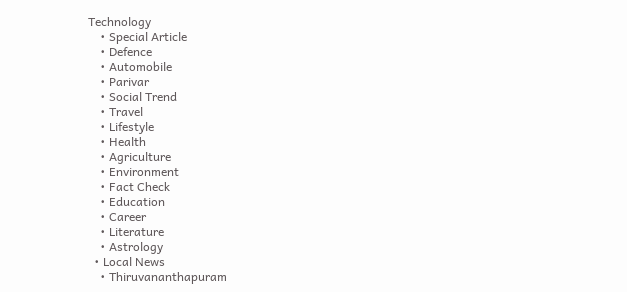Technology
    • Special Article
    • Defence
    • Automobile
    • Parivar
    • Social Trend
    • Travel
    • Lifestyle
    • Health
    • Agriculture
    • Environment
    • Fact Check
    • Education
    • Career
    • Literature
    • Astrology
  • Local News
    • Thiruvananthapuram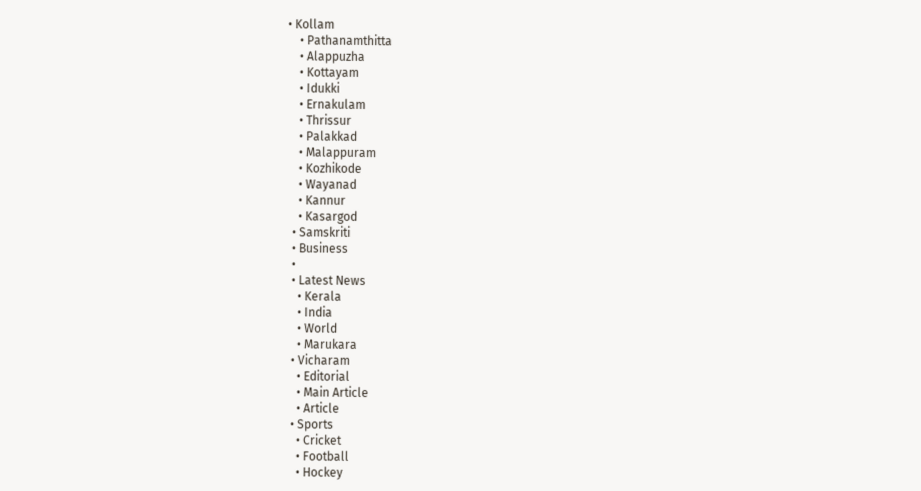• Kollam
    • Pathanamthitta
    • Alappuzha
    • Kottayam
    • Idukki
    • Ernakulam
    • Thrissur
    • Palakkad
    • Malappuram
    • Kozhikode
    • Wayanad
    • Kannur
    • Kasargod
  • Samskriti
  • Business
  •
  • Latest News
    • Kerala
    • India
    • World
    • Marukara
  • Vicharam
    • Editorial
    • Main Article
    • Article
  • Sports
    • Cricket
    • Football
    • Hockey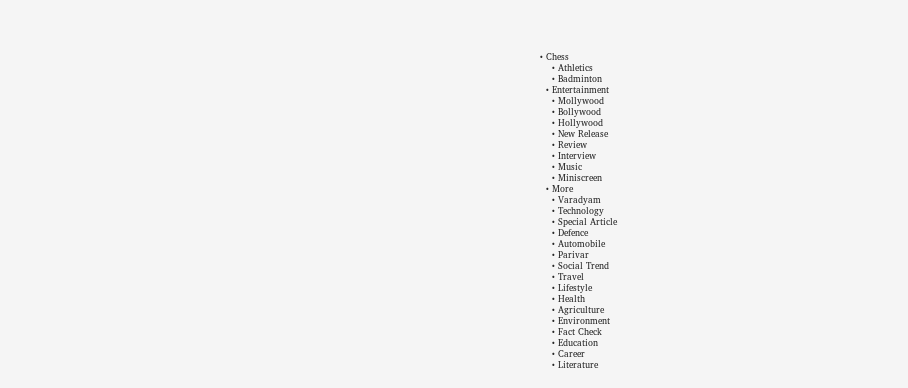• Chess
    • Athletics
    • Badminton
  • Entertainment
    • Mollywood
    • Bollywood
    • Hollywood
    • New Release
    • Review
    • Interview
    • Music
    • Miniscreen
  • More
    • Varadyam
    • Technology
    • Special Article
    • Defence
    • Automobile
    • Parivar
    • Social Trend
    • Travel
    • Lifestyle
    • Health
    • Agriculture
    • Environment
    • Fact Check
    • Education
    • Career
    • Literature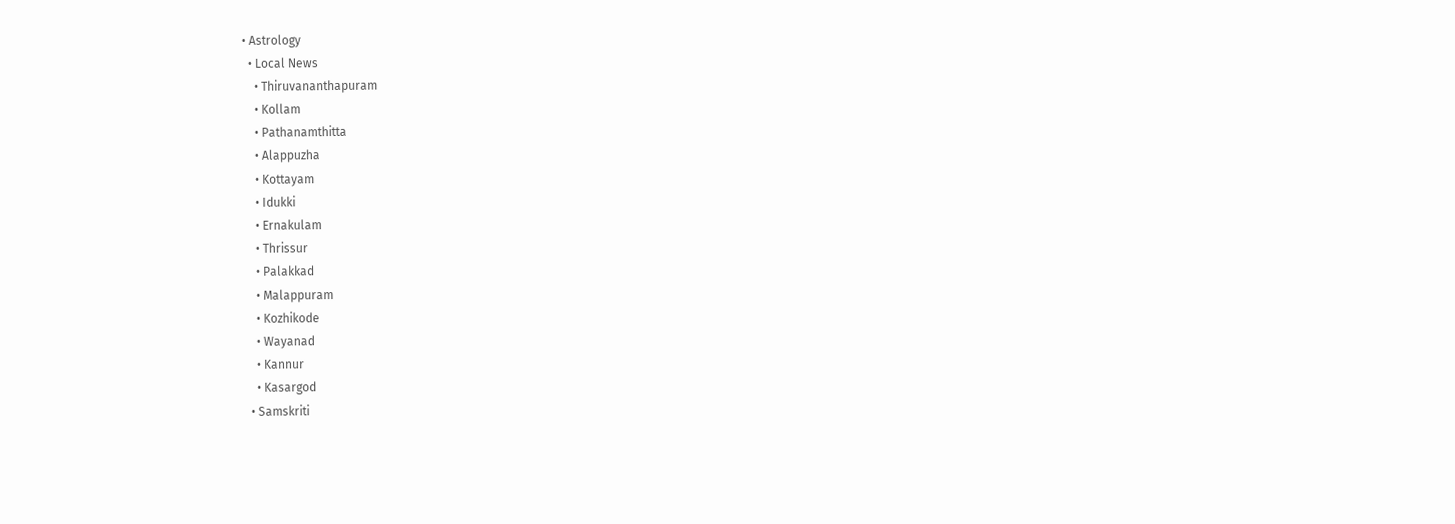• Astrology
  • Local News
    • Thiruvananthapuram
    • Kollam
    • Pathanamthitta
    • Alappuzha
    • Kottayam
    • Idukki
    • Ernakulam
    • Thrissur
    • Palakkad
    • Malappuram
    • Kozhikode
    • Wayanad
    • Kannur
    • Kasargod
  • Samskriti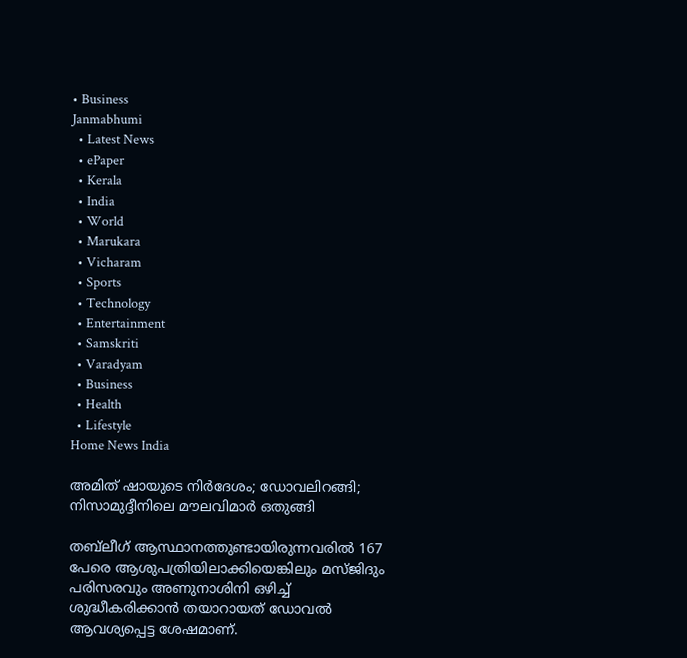• Business
Janmabhumi
  • Latest News
  • ePaper
  • Kerala
  • India
  • World
  • Marukara
  • Vicharam
  • Sports
  • Technology
  • Entertainment
  • Samskriti
  • Varadyam
  • Business
  • Health
  • Lifestyle
Home News India

അമിത് ഷായുടെ നിര്‍ദേശം; ഡോവലിറങ്ങി; നിസാമുദ്ദീനിലെ മൗലവിമാര്‍ ഒതുങ്ങി

തബ്‌ലീഗ് ആസ്ഥാനത്തുണ്ടായിരുന്നവരില്‍ 167 പേരെ ആശുപത്രിയിലാക്കിയെങ്കിലും മസ്ജിദും പരിസരവും അണുനാശിനി ഒഴിച്ച് ശുദ്ധീകരിക്കാന്‍ തയാറായത് ഡോവല്‍ ആവശ്യപ്പെട്ട ശേഷമാണ്.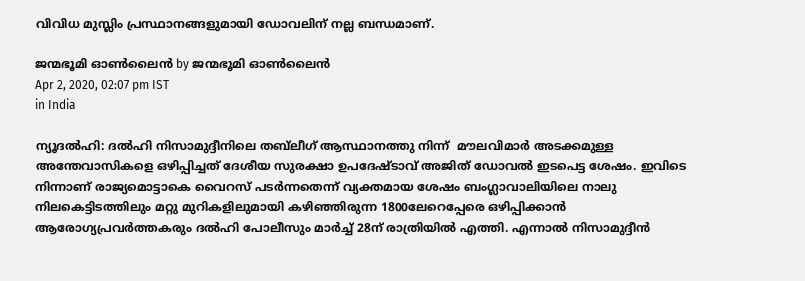വിവിധ മുസ്ലിം പ്രസ്ഥാനങ്ങളുമായി ഡോവലിന് നല്ല ബന്ധമാണ്.

ജന്മഭൂമി ഓണ്‍ലൈന്‍ by ജന്മഭൂമി ഓണ്‍ലൈന്‍
Apr 2, 2020, 02:07 pm IST
in India

ന്യൂദല്‍ഹി: ദല്‍ഹി നിസാമുദ്ദീനിലെ തബ്‌ലീഗ് ആസ്ഥാനത്തു നിന്ന്  മൗലവിമാര്‍ അടക്കമുള്ള അന്തേവാസികളെ ഒഴിപ്പിച്ചത് ദേശീയ സുരക്ഷാ ഉപദേഷ്ടാവ് അജിത് ഡോവല്‍ ഇടപെട്ട ശേഷം. ഇവിടെ നിന്നാണ് രാജ്യമൊട്ടാകെ വൈറസ് പടര്‍ന്നതെന്ന് വ്യക്തമായ ശേഷം ബംഗ്ലാവാലിയിലെ നാലു നിലകെട്ടിടത്തിലും മറ്റു മുറികളിലുമായി കഴിഞ്ഞിരുന്ന 1800ലേറെപ്പേരെ ഒഴിപ്പിക്കാന്‍ ആരോഗ്യപ്രവര്‍ത്തകരും ദല്‍ഹി പോലീസും മാര്‍ച്ച് 28ന് രാത്രിയില്‍ എത്തി. എന്നാല്‍ നിസാമുദ്ദീന്‍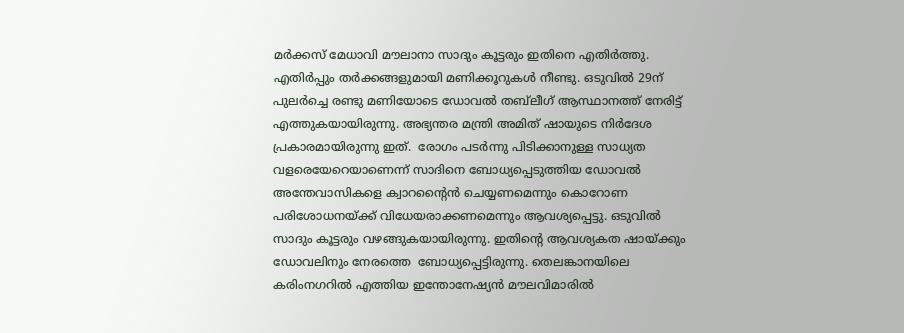മര്‍ക്കസ് മേധാവി മൗലാനാ സാദും കൂട്ടരും ഇതിനെ എതിര്‍ത്തു. എതിര്‍പ്പും തര്‍ക്കങ്ങളുമായി മണിക്കൂറുകള്‍ നീണ്ടു. ഒടുവില്‍ 29ന് പുലര്‍ച്ചെ രണ്ടു മണിയോടെ ഡോവല്‍ തബ്‌ലീഗ് ആസ്ഥാനത്ത് നേരിട്ട് എത്തുകയായിരുന്നു. അഭ്യന്തര മന്ത്രി അമിത് ഷായുടെ നിര്‍ദേശ പ്രകാരമായിരുന്നു ഇത്.  രോഗം പടര്‍ന്നു പിടിക്കാനുള്ള സാധ്യത വളരെയേറെയാണെന്ന് സാദിനെ ബോധ്യപ്പെടുത്തിയ ഡോവല്‍  അന്തേവാസികളെ ക്വാറന്റൈന്‍ ചെയ്യണമെന്നും കൊറോണ പരിശോധനയ്‌ക്ക് വിധേയരാക്കണമെന്നും ആവശ്യപ്പെട്ടു. ഒടുവില്‍ സാദും കൂട്ടരും വഴങ്ങുകയായിരുന്നു. ഇതിന്റെ ആവശ്യകത ഷായ്‌ക്കും ഡോവലിനും നേരത്തെ  ബോധ്യപ്പെട്ടിരുന്നു. തെലങ്കാനയിലെ കരിംനഗറില്‍ എത്തിയ ഇന്തോനേഷ്യന്‍ മൗലവിമാരില്‍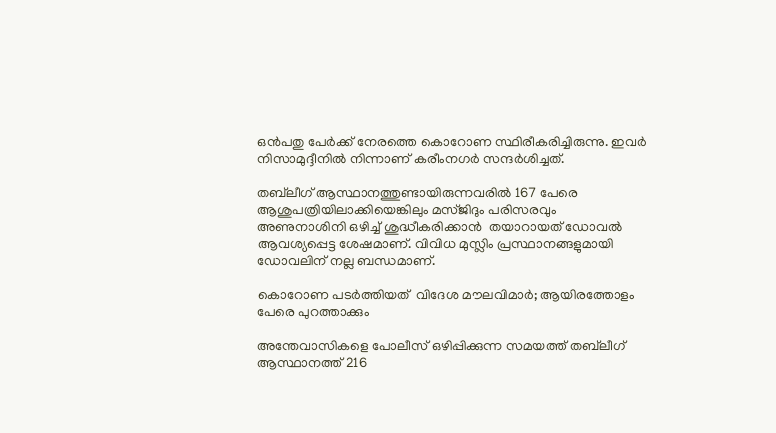ഒന്‍പതു പേര്‍ക്ക് നേരത്തെ കൊറോണ സ്ഥിരീകരിച്ചിരുന്നു. ഇവര്‍ നിസാമുദ്ദീനില്‍ നിന്നാണ് കരീംനഗര്‍ സന്ദര്‍ശിച്ചത്.

തബ്‌ലീഗ് ആസ്ഥാനത്തുണ്ടായിരുന്നവരില്‍ 167 പേരെ ആശുപത്രിയിലാക്കിയെങ്കിലും മസ്ജിദും പരിസരവും അണുനാശിനി ഒഴിച്ച് ശുദ്ധീകരിക്കാന്‍  തയാറായത് ഡോവല്‍ ആവശ്യപ്പെട്ട ശേഷമാണ്. വിവിധ മുസ്ലിം പ്രസ്ഥാനങ്ങളുമായി ഡോവലിന് നല്ല ബന്ധമാണ്.

കൊറോണ പടര്‍ത്തിയത്  വിദേശ മൗലവിമാര്‍; ആയിരത്തോളം  പേരെ പുറത്താക്കും

അന്തേവാസികളെ പോലീസ് ഒഴിപ്പിക്കുന്ന സമയത്ത് തബ്‌ലീഗ് ആസ്ഥാനത്ത് 216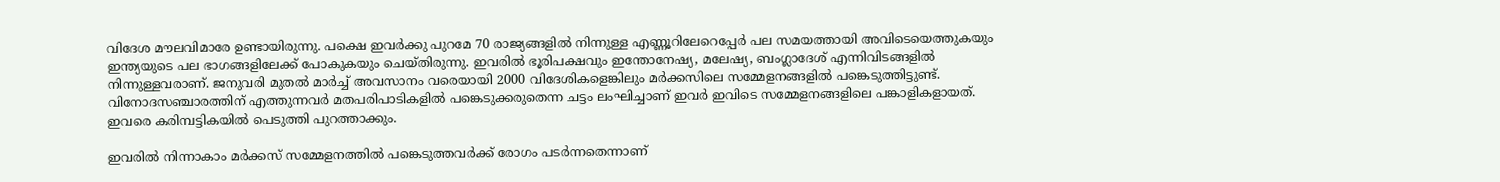വിദേശ മൗലവിമാരേ ഉണ്ടായിരുന്നു. പക്ഷെ ഇവര്‍ക്കു പുറമേ 70 രാജ്യങ്ങളില്‍ നിന്നുള്ള എണ്ണൂറിലേറെപ്പേര്‍ പല സമയത്തായി അവിടെയെത്തുകയും ഇന്ത്യയുടെ പല ഭാഗങ്ങളിലേക്ക് പോകുകയും ചെയ്തിരുന്നു. ഇവരില്‍ ഭൂരിപക്ഷവും ഇന്തോനേഷ്യ, മലേഷ്യ, ബംഗ്ലാദേശ് എന്നിവിടങ്ങളില്‍ നിന്നുള്ളവരാണ്. ജനുവരി മുതല്‍ മാര്‍ച്ച് അവസാനം വരെയായി 2000 വിദേശികളെങ്കിലും മര്‍ക്കസിലെ സമ്മേളനങ്ങളില്‍ പങ്കെടുത്തിട്ടുണ്ട്.  വിനോദസഞ്ചാരത്തിന് എത്തുന്നവര്‍ മതപരിപാടികളില്‍ പങ്കെടുക്കരുതെന്ന ചട്ടം ലംഘിച്ചാണ് ഇവര്‍ ഇവിടെ സമ്മേളനങ്ങളിലെ പങ്കാളികളായത്. ഇവരെ കരിമ്പട്ടികയില്‍ പെടുത്തി പുറത്താക്കും.

ഇവരില്‍ നിന്നാകാം മര്‍ക്കസ് സമ്മേളനത്തില്‍ പങ്കെടുത്തവര്‍ക്ക് രോഗം പടര്‍ന്നതെന്നാണ്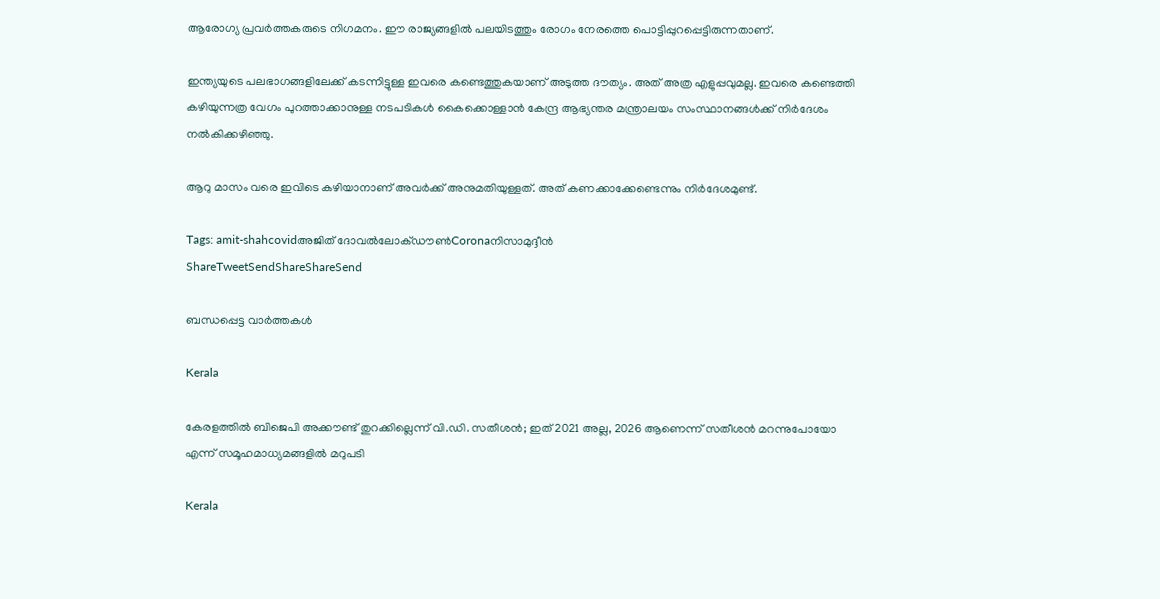ആരോഗ്യ പ്രവര്‍ത്തകരുടെ നിഗമനം. ഈ രാജ്യങ്ങളില്‍ പലയിടത്തും രോഗം നേരത്തെ പൊട്ടിപ്പുറപ്പെട്ടിരുന്നതാണ്.

ഇന്ത്യയുടെ പലഭാഗങ്ങളിലേക്ക് കടന്നിട്ടുള്ള ഇവരെ കണ്ടെത്തുകയാണ് അടുത്ത ദൗത്യം. അത് അത്ര എളുപ്പവുമല്ല. ഇവരെ കണ്ടെത്തി കഴിയുന്നത്ര വേഗം പുറത്താക്കാനുള്ള നടപടികള്‍ കൈക്കൊള്ളാന്‍ കേന്ദ്ര ആഭ്യന്തര മന്ത്രാലയം സംസ്ഥാനങ്ങള്‍ക്ക് നിര്‍ദേശം നല്‍കിക്കഴിഞ്ഞു.

ആറു മാസം വരെ ഇവിടെ കഴിയാനാണ് അവര്‍ക്ക് അനുമതിയുള്ളത്. അത് കണക്കാക്കേണ്ടെന്നും നിര്‍ദേശമുണ്ട്.

Tags: amit-shahcovidഅജിത് ദോവല്‍ലോക്ഡൗണ്‍Coronaനിസാമുദ്ദീന്‍
ShareTweetSendShareShareSend

ബന്ധപ്പെട്ട വാര്‍ത്തകള്‍

Kerala

കേരളത്തില്‍ ബിജെപി അക്കൗണ്ട് തുറക്കില്ലെന്ന് വി.ഡി. സതീശന്‍; ഇത് 2021 അല്ല, 2026 ആണെന്ന് സതീശന്‍ മറന്നുപോയോ എന്ന് സമൂഹമാധ്യമങ്ങളില്‍ മറുപടി

Kerala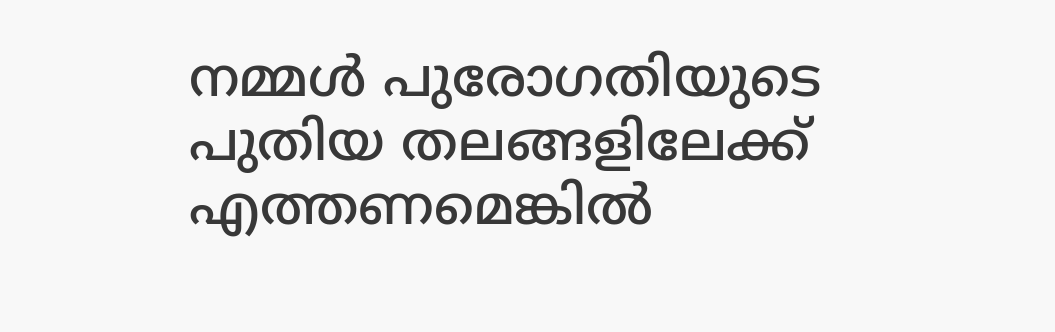നമ്മൾ പുരോഗതിയുടെ പുതിയ തലങ്ങളിലേക്ക് എത്തണമെങ്കിൽ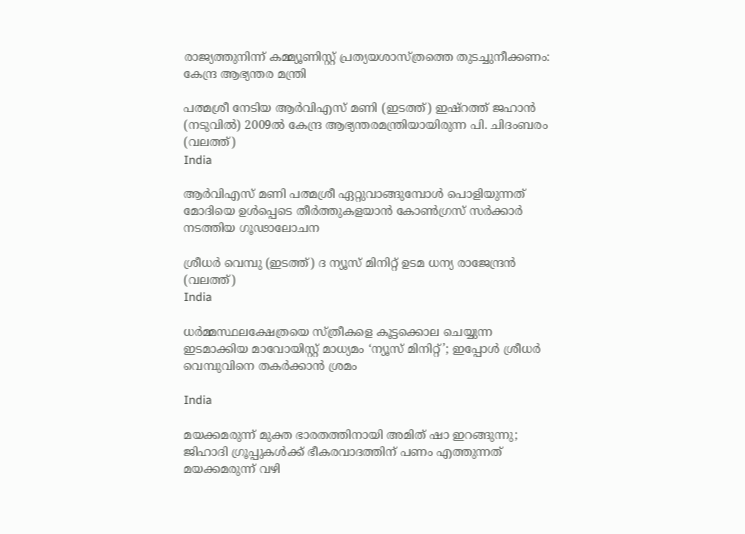രാജ്യത്തുനിന്ന് കമ്മ്യൂണിസ്റ്റ് പ്രത്യയശാസ്ത്രത്തെ തുടച്ചുനീക്കണം: കേന്ദ്ര ആഭ്യന്തര മന്ത്രി

പത്മശ്രീ നേടിയ ആര്‍വിഎസ് മണി (ഇടത്ത്) ഇഷ്റത്ത് ജഹാന്‍ (നടുവില്‍) 2009ല്‍ കേന്ദ്ര ആഭ്യന്തരമന്ത്രിയായിരുന്ന പി. ചിദംബരം (വലത്ത്)
India

ആര്‍വിഎസ് മണി പത്മശ്രീ ഏറ്റുവാങ്ങുമ്പോള്‍ പൊളിയുന്നത് മോദിയെ ഉള്‍പ്പെടെ തീര്‍ത്തുകളയാന്‍ കോണ്‍ഗ്രസ് സര്‍ക്കാര്‍ നടത്തിയ ഗൂഢാലോചന

ശ്രീധര്‍ വെമ്പു (ഇടത്ത്) ദ ന്യൂസ് മിനിറ്റ് ഉടമ ധന്യ രാജേന്ദ്രന്‍ (വലത്ത്)
India

ധര്‍മ്മസ്ഥലക്ഷേത്രയെ സ്ത്രീകളെ കൂട്ടക്കൊല ചെയ്യുന്ന ഇടമാക്കിയ മാവോയിസ്റ്റ് മാധ്യമം ‘ന്യൂസ് മിനിറ്റ്’; ഇപ്പോള്‍ ശ്രീധര്‍ വെമ്പുവിനെ തകര്‍ക്കാന്‍ ശ്രമം

India

മയക്കമരുന്ന് മുക്ത ഭാരതത്തിനായി അമിത് ഷാ ഇറങ്ങുന്നു; ജിഹാദി ഗ്രൂപ്പുകള്‍ക്ക് ഭീകരവാദത്തിന് പണം എത്തുന്നത് മയക്കമരുന്ന് വഴി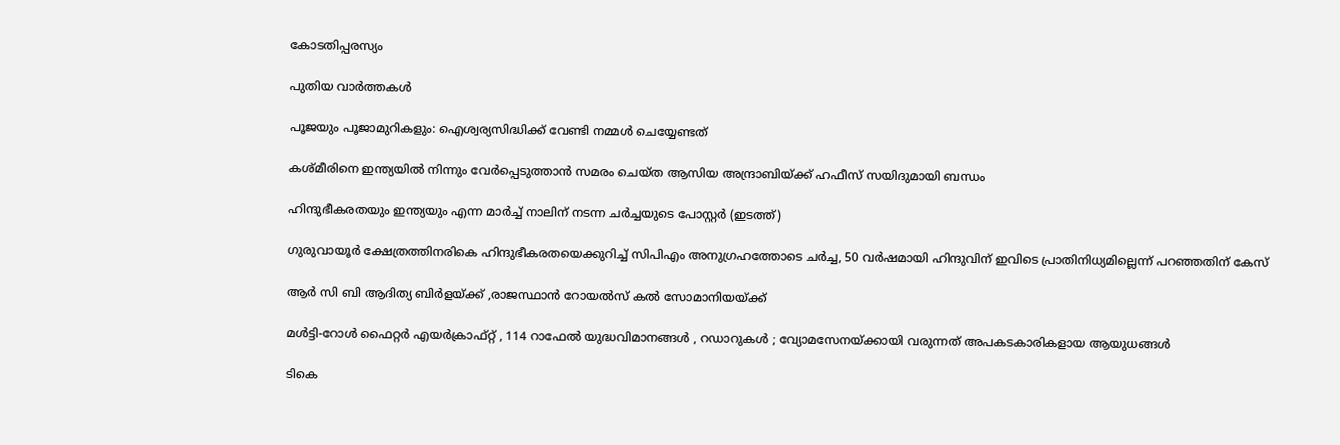കോടതിപ്പരസ്യം

പുതിയ വാര്‍ത്തകള്‍

പൂജയും പൂജാമുറികളും: ഐശ്വര്യസിദ്ധിക്ക് വേണ്ടി നമ്മൾ ചെയ്യേണ്ടത്

കശ്മീരിനെ ഇന്ത്യയില്‍ നിന്നും വേര്‍പ്പെടുത്താന്‍ സമരം ചെയ്ത ആസിയ അന്ദ്രാബിയ്‌ക്ക് ഹഫീസ് സയിദുമായി ബന്ധം

ഹിന്ദുഭീകരതയും ഇന്ത്യയും എന്ന മാര്‍ച്ച് നാലിന് നടന്ന ചര്‍ച്ചയുടെ പോസ്റ്റര്‍ (ഇടത്ത്)

ഗുരുവായൂര്‍ ക്ഷേത്രത്തിനരികെ ഹിന്ദുഭീകരതയെക്കുറിച്ച് സിപിഎം അനുഗ്രഹത്തോടെ ചര്‍ച്ച, 50 വര്‍ഷമായി ഹിന്ദുവിന് ഇവിടെ പ്രാതിനിധ്യമില്ലെന്ന് പറഞ്ഞതിന് കേസ്

ആര്‍ സി ബി ആദിത്യ ബിര്‍ളയ്‌ക്ക് ,രാജസ്ഥാന്‍ റോയല്‍സ് കല്‍ സോമാനിയയ്‌ക്ക്

മൾട്ടി-റോൾ ഫൈറ്റർ എയർക്രാഫ്റ്റ് , 114 റാഫേൽ യുദ്ധവിമാനങ്ങൾ , റഡാറുകൾ ; വ്യോമസേനയ്‌ക്കായി വരുന്നത് അപകടകാരികളായ ആയുധങ്ങൾ

ടികെ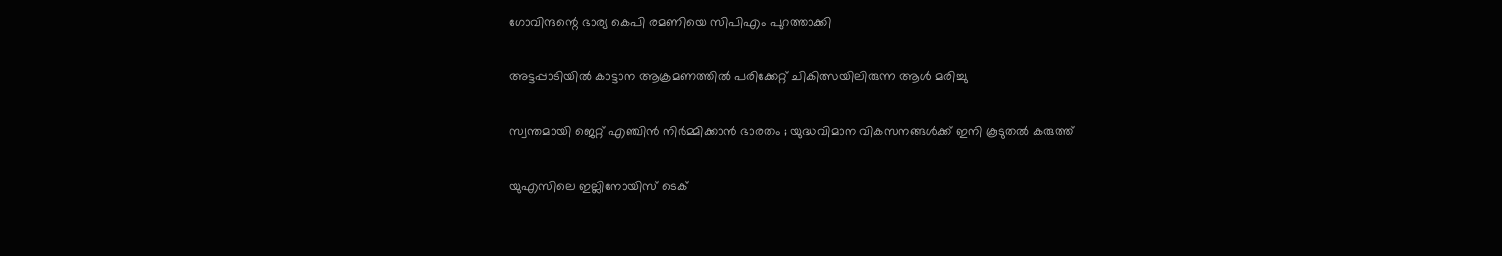ഗോവിന്ദന്റെ ഭാര്യ കെപി രമണിയെ സിപിഎം പുറത്താക്കി

അട്ടപ്പാടിയില്‍ കാട്ടാന ആക്രമണത്തില്‍ പരിക്കേറ്റ് ചികിത്സയിലിരുന്ന ആള്‍ മരിച്ചു

സ്വന്തമായി ജെറ്റ് എഞ്ചിൻ നിർമ്മിക്കാൻ ഭാരതം ; യുദ്ധവിമാന വികസനങ്ങൾക്ക് ഇനി കൂടുതൽ കരുത്ത്

യുഎസിലെ ഇല്ലിനോയിസ് ടെക്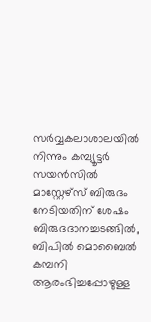സര്‍വ്വകലാശാലയില്‍ നിന്നും കമ്പ്യൂട്ടര്‍ സയന്‍സില്‍ മാസ്റ്റേഴ്സ് ബിരുദം നേടിയതിന് ശേഷം ബിരുദദാനച്ചടങ്ങില്‍, ബിപില്‍ മൊബൈല്‍ കമ്പനി ആരംഭിച്ചപ്പോഴുള്ള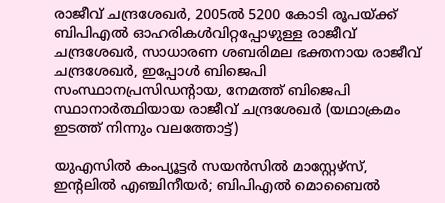രാജീവ് ചന്ദ്രശേഖര്‍, 2005ല്‍ 5200 കോടി രൂപയ്ക്ക് ബിപിഎല്‍ ഓഹരികള്‍വിറ്റപ്പോഴുള്ള രാജീവ് ചന്ദ്രശേഖര്‍, സാധാരണ ശബരിമല ഭക്തനായ രാജീവ് ചന്ദ്രശേഖര്‍, ഇപ്പോള്‍ ബിജെപി സംസ്ഥാനപ്രസിഡന്‍റായ, നേമത്ത് ബിജെപി സ്ഥാനാര്‍ത്ഥിയായ രാജീവ് ചന്ദ്രശേഖര്‍ (യഥാക്രമം ഇടത്ത് നിന്നും വലത്തോട്ട്)

യുഎസില്‍ കംപ്യൂട്ടര്‍ സയന്‍സില്‍ മാസ്റ്റേഴ്സ്, ഇന്‍റലില്‍ എഞ്ചിനീയര്‍; ബിപിഎല്‍ മൊബൈല്‍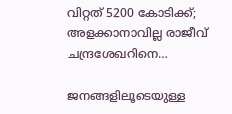വിറ്റത് 5200 കോടിക്ക്; അളക്കാനാവില്ല രാജീവ് ചന്ദ്രശേഖറിനെ…

ജനങ്ങളിലൂടെയുള്ള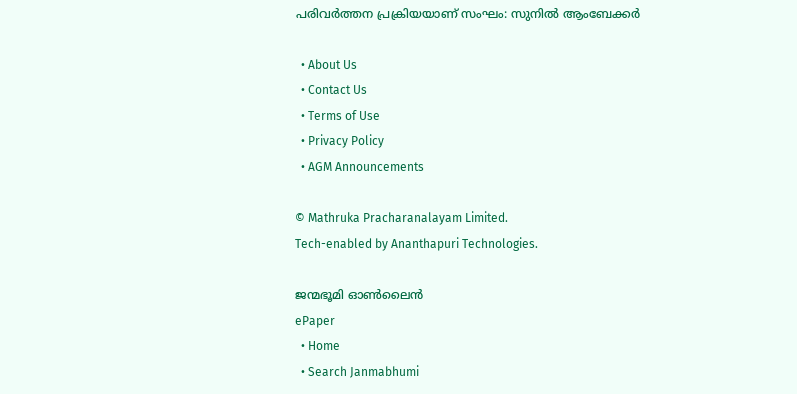പരിവര്‍ത്തന പ്രക്രിയയാണ് സംഘം: സുനില്‍ ആംബേക്കര്‍

  • About Us
  • Contact Us
  • Terms of Use
  • Privacy Policy
  • AGM Announcements

© Mathruka Pracharanalayam Limited.
Tech-enabled by Ananthapuri Technologies.

ജന്മഭൂമി ഓണ്‍ലൈന്‍
ePaper
  • Home
  • Search Janmabhumi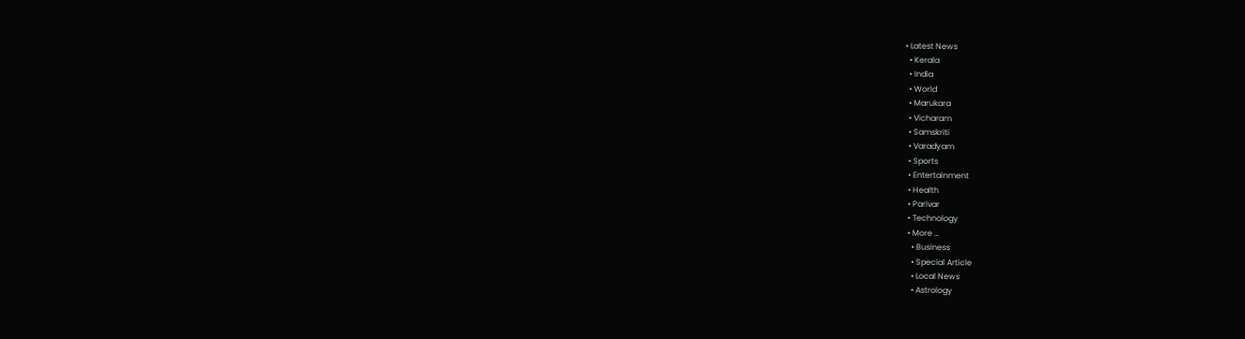• Latest News
  • Kerala
  • India
  • World
  • Marukara
  • Vicharam
  • Samskriti
  • Varadyam
  • Sports
  • Entertainment
  • Health
  • Parivar
  • Technology
  • More …
    • Business
    • Special Article
    • Local News
    • Astrology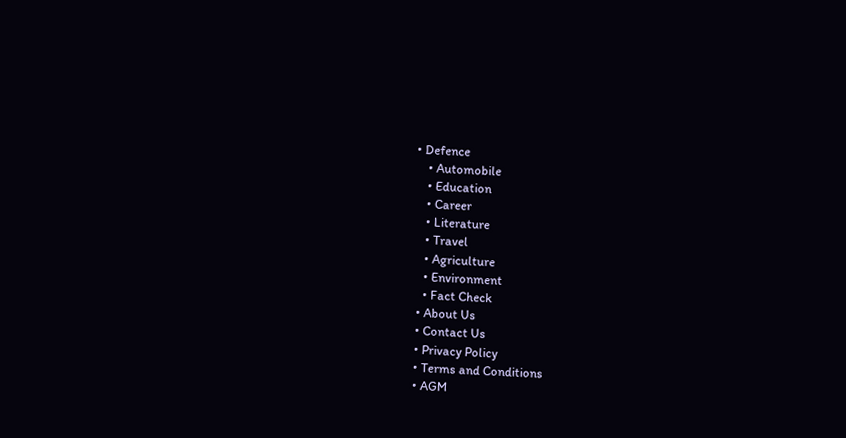• Defence
    • Automobile
    • Education
    • Career
    • Literature
    • Travel
    • Agriculture
    • Environment
    • Fact Check
  • About Us
  • Contact Us
  • Privacy Policy
  • Terms and Conditions
  • AGM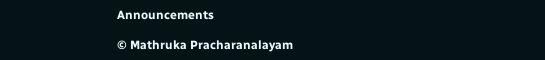Announcements

© Mathruka Pracharanalayam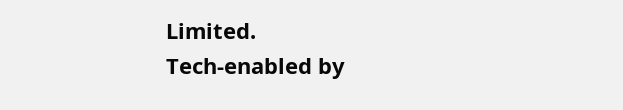Limited.
Tech-enabled by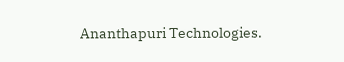Ananthapuri Technologies.